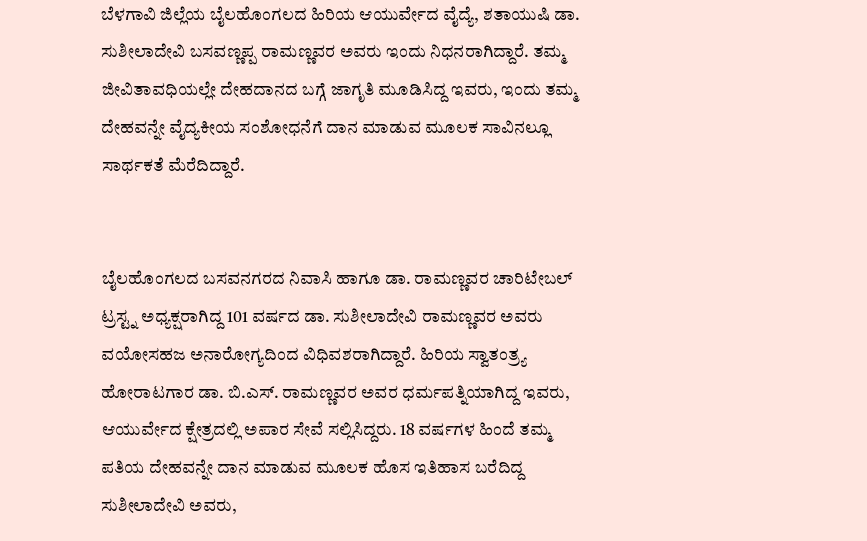ಬೆಳಗಾವಿ ಜಿಲ್ಲೆಯ ಬೈಲಹೊಂಗಲದ ಹಿರಿಯ ಆಯುರ್ವೇದ ವೈದ್ಯೆ, ಶತಾಯುಷಿ ಡಾ. ಸುಶೀಲಾದೇವಿ ಬಸವಣ್ಣಪ್ಪ ರಾಮಣ್ಣವರ ಅವರು ಇಂದು ನಿಧನರಾಗಿದ್ದಾರೆ. ತಮ್ಮ ಜೀವಿತಾವಧಿಯಲ್ಲೇ ದೇಹದಾನದ ಬಗ್ಗೆ ಜಾಗೃತಿ ಮೂಡಿಸಿದ್ದ ಇವರು, ಇಂದು ತಮ್ಮ ದೇಹವನ್ನೇ ವೈದ್ಯಕೀಯ ಸಂಶೋಧನೆಗೆ ದಾನ ಮಾಡುವ ಮೂಲಕ ಸಾವಿನಲ್ಲೂ ಸಾರ್ಥಕತೆ ಮೆರೆದಿದ್ದಾರೆ.


ಬೈಲಹೊಂಗಲದ ಬಸವನಗರದ ನಿವಾಸಿ ಹಾಗೂ ಡಾ. ರಾಮಣ್ಣವರ ಚಾರಿಟೇಬಲ್ ಟ್ರಸ್ಟ್ನ ಅಧ್ಯಕ್ಷರಾಗಿದ್ದ 101 ವರ್ಷದ ಡಾ. ಸುಶೀಲಾದೇವಿ ರಾಮಣ್ಣವರ ಅವರು ವಯೋಸಹಜ ಅನಾರೋಗ್ಯದಿಂದ ವಿಧಿವಶರಾಗಿದ್ದಾರೆ. ಹಿರಿಯ ಸ್ವಾತಂತ್ರ್ಯ ಹೋರಾಟಗಾರ ಡಾ. ಬಿ.ಎಸ್. ರಾಮಣ್ಣವರ ಅವರ ಧರ್ಮಪತ್ನಿಯಾಗಿದ್ದ ಇವರು, ಆಯುರ್ವೇದ ಕ್ಷೇತ್ರದಲ್ಲಿ ಅಪಾರ ಸೇವೆ ಸಲ್ಲಿಸಿದ್ದರು. 18 ವರ್ಷಗಳ ಹಿಂದೆ ತಮ್ಮ ಪತಿಯ ದೇಹವನ್ನೇ ದಾನ ಮಾಡುವ ಮೂಲಕ ಹೊಸ ಇತಿಹಾಸ ಬರೆದಿದ್ದ ಸುಶೀಲಾದೇವಿ ಅವರು,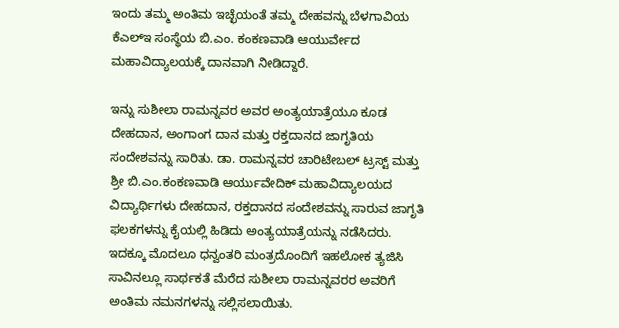ಇಂದು ತಮ್ಮ ಅಂತಿಮ ಇಚ್ಛೆಯಂತೆ ತಮ್ಮ ದೇಹವನ್ನು ಬೆಳಗಾವಿಯ ಕೆಎಲ್ಇ ಸಂಸ್ಥೆಯ ಬಿ.ಎಂ. ಕಂಕಣವಾಡಿ ಆಯುರ್ವೇದ ಮಹಾವಿದ್ಯಾಲಯಕ್ಕೆ ದಾನವಾಗಿ ನೀಡಿದ್ದಾರೆ.

ಇನ್ನು ಸುಶೀಲಾ ರಾಮನ್ನವರ ಅವರ ಅಂತ್ಯಯಾತ್ರೆಯೂ ಕೂಡ ದೇಹದಾನ, ಅಂಗಾಂಗ ದಾನ ಮತ್ತು ರಕ್ತದಾನದ ಜಾಗೃತಿಯ ಸಂದೇಶವನ್ನು ಸಾರಿತು. ಡಾ. ರಾಮನ್ನವರ ಚಾರಿಟೇಬಲ್ ಟ್ರಸ್ಟ್ ಮತ್ತು ಶ್ರೀ ಬಿ.ಎಂ.ಕಂಕಣವಾಡಿ ಆರ್ಯುವೇದಿಕ್ ಮಹಾವಿದ್ಯಾಲಯದ ವಿದ್ಯಾರ್ಥಿಗಳು ದೇಹದಾನ, ರಕ್ತದಾನದ ಸಂದೇಶವನ್ನು ಸಾರುವ ಜಾಗೃತಿ ಫಲಕಗಳನ್ನು ಕೈಯಲ್ಲಿ ಹಿಡಿದು ಅಂತ್ಯಯಾತ್ರೆಯನ್ನು ನಡೆಸಿದರು. ಇದಕ್ಕೂ ಮೊದಲೂ ಧನ್ವಂತರಿ ಮಂತ್ರದೊಂದಿಗೆ ಇಹಲೋಕ ತ್ಯಜಿಸಿ ಸಾವಿನಲ್ಲೂ ಸಾರ್ಥಕತೆ ಮೆರೆದ ಸುಶೀಲಾ ರಾಮನ್ನವರರ ಅವರಿಗೆ ಅಂತಿಮ ನಮನಗಳನ್ನು ಸಲ್ಲಿಸಲಾಯಿತು.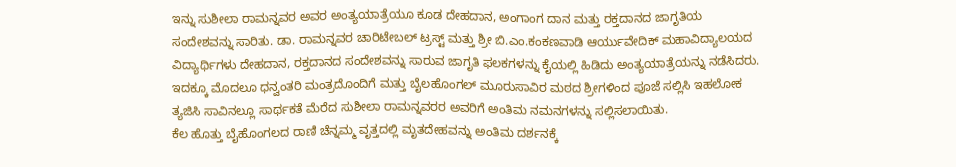ಇನ್ನು ಸುಶೀಲಾ ರಾಮನ್ನವರ ಅವರ ಅಂತ್ಯಯಾತ್ರೆಯೂ ಕೂಡ ದೇಹದಾನ, ಅಂಗಾಂಗ ದಾನ ಮತ್ತು ರಕ್ತದಾನದ ಜಾಗೃತಿಯ ಸಂದೇಶವನ್ನು ಸಾರಿತು. ಡಾ. ರಾಮನ್ನವರ ಚಾರಿಟೇಬಲ್ ಟ್ರಸ್ಟ್ ಮತ್ತು ಶ್ರೀ ಬಿ.ಎಂ.ಕಂಕಣವಾಡಿ ಆರ್ಯುವೇದಿಕ್ ಮಹಾವಿದ್ಯಾಲಯದ ವಿದ್ಯಾರ್ಥಿಗಳು ದೇಹದಾನ, ರಕ್ತದಾನದ ಸಂದೇಶವನ್ನು ಸಾರುವ ಜಾಗೃತಿ ಫಲಕಗಳನ್ನು ಕೈಯಲ್ಲಿ ಹಿಡಿದು ಅಂತ್ಯಯಾತ್ರೆಯನ್ನು ನಡೆಸಿದರು. ಇದಕ್ಕೂ ಮೊದಲೂ ಧನ್ವಂತರಿ ಮಂತ್ರದೊಂದಿಗೆ ಮತ್ತು ಬೈಲಹೊಂಗಲ್ ಮೂರುಸಾವಿರ ಮಠದ ಶ್ರೀಗಳಿಂದ ಪೂಜೆ ಸಲ್ಲಿಸಿ ಇಹಲೋಕ ತ್ಯಜಿಸಿ ಸಾವಿನಲ್ಲೂ ಸಾರ್ಥಕತೆ ಮೆರೆದ ಸುಶೀಲಾ ರಾಮನ್ನವರರ ಅವರಿಗೆ ಅಂತಿಮ ನಮನಗಳನ್ನು ಸಲ್ಲಿಸಲಾಯಿತು.
ಕೆಲ ಹೊತ್ತು ಬೈಹೊಂಗಲದ ರಾಣಿ ಚೆನ್ನಮ್ಮ ವೃತ್ತದಲ್ಲಿ ಮೃತದೇಹವನ್ನು ಅಂತಿಮ ದರ್ಶನಕ್ಕೆ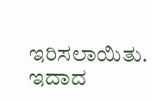ಇರಿಸಲಾಯಿತು. ಇದಾದ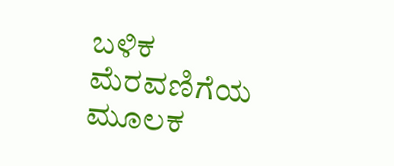ಬಳಿಕ ಮೆರವಣಿಗೆಯ ಮೂಲಕ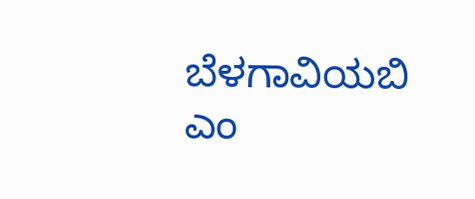ಬೆಳಗಾವಿಯಬಿ ಎಂ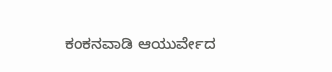ಕಂಕನವಾಡಿ ಆಯುರ್ವೇದ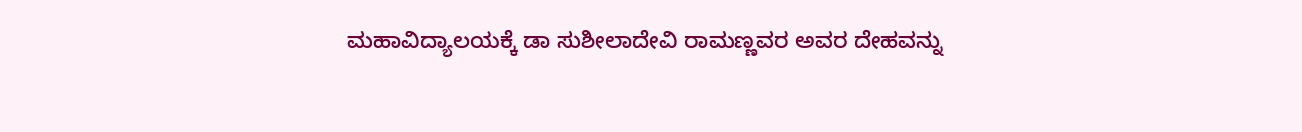ಮಹಾವಿದ್ಯಾಲಯಕ್ಕೆ ಡಾ ಸುಶೀಲಾದೇವಿ ರಾಮಣ್ಣವರ ಅವರ ದೇಹವನ್ನು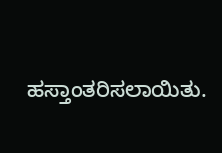ಹಸ್ತಾಂತರಿಸಲಾಯಿತು.